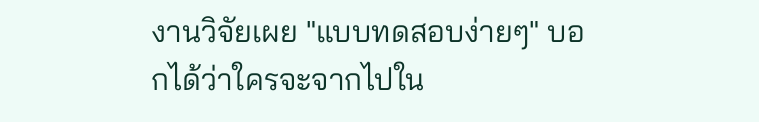งานวิจัยเผย "แบบทดสอบง่ายๆ" บอกได้ว่าใครจะจากไปใน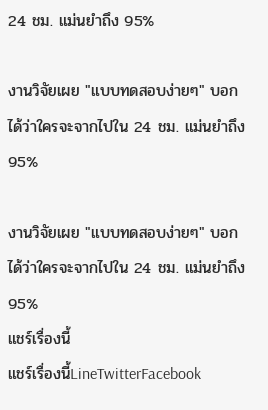24 ชม. แม่นยำถึง 95%

งานวิจัยเผย "แบบทดสอบง่ายๆ" บอกได้ว่าใครจะจากไปใน 24 ชม. แม่นยำถึง 95%

งานวิจัยเผย "แบบทดสอบง่ายๆ" บอกได้ว่าใครจะจากไปใน 24 ชม. แม่นยำถึง 95%
แชร์เรื่องนี้
แชร์เรื่องนี้LineTwitterFacebook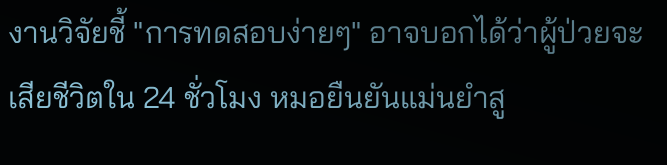งานวิจัยชี้ "การทดสอบง่ายๆ" อาจบอกได้ว่าผู้ป่วยจะเสียชีวิตใน 24 ชั่วโมง หมอยืนยันแม่นยำสู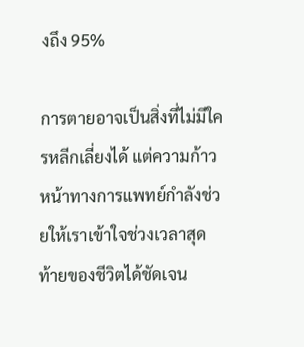งถึง 95%

การตายอาจเป็นสิ่งที่ไม่มีใครหลีกเลี่ยงได้ แต่ความก้าวหน้าทางการแพทย์กำลังช่วยให้เราเข้าใจช่วงเวลาสุดท้ายของชีวิตได้ชัดเจน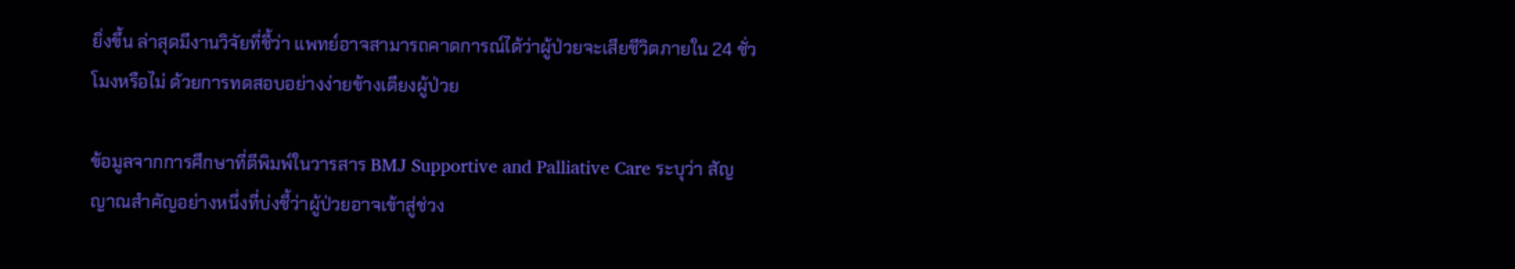ยิ่งขึ้น ล่าสุดมีงานวิจัยที่ชี้ว่า แพทย์อาจสามารถคาดการณ์ได้ว่าผู้ป่วยจะเสียชีวิตภายใน 24 ชั่วโมงหรือไม่ ด้วยการทดสอบอย่างง่ายข้างเตียงผู้ป่วย

ข้อมูลจากการศึกษาที่ตีพิมพ์ในวารสาร BMJ Supportive and Palliative Care ระบุว่า สัญญาณสำคัญอย่างหนึ่งที่บ่งชี้ว่าผู้ป่วยอาจเข้าสู่ช่วง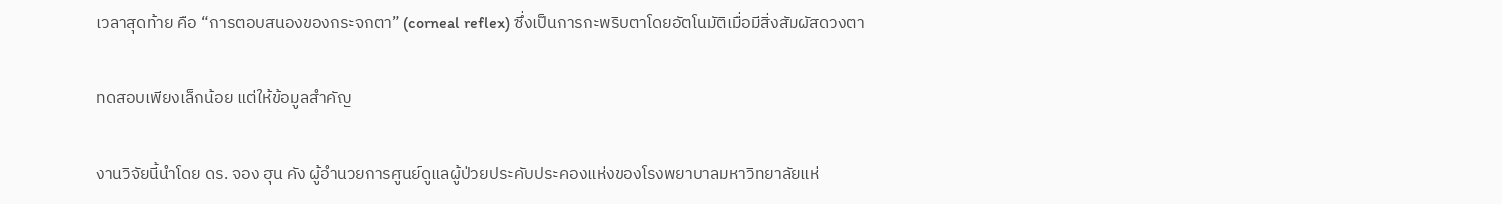เวลาสุดท้าย คือ “การตอบสนองของกระจกตา” (corneal reflex) ซึ่งเป็นการกะพริบตาโดยอัตโนมัติเมื่อมีสิ่งสัมผัสดวงตา

ทดสอบเพียงเล็กน้อย แต่ให้ข้อมูลสำคัญ

งานวิจัยนี้นำโดย ดร. จอง ฮุน คัง ผู้อำนวยการศูนย์ดูแลผู้ป่วยประคับประคองแห่งของโรงพยาบาลมหาวิทยาลัยแห่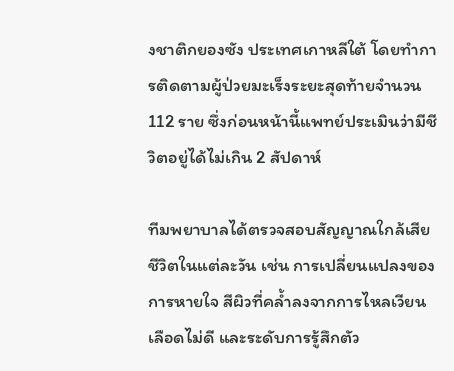งชาติกยองซัง ประเทศเกาหลีใต้ โดยทำการติดตามผู้ป่วยมะเร็งระยะสุดท้ายจำนวน 112 ราย ซึ่งก่อนหน้านี้แพทย์ประเมินว่ามีชีวิตอยู่ได้ไม่เกิน 2 สัปดาห์

ทีมพยาบาลได้ตรวจสอบสัญญาณใกล้เสียชีวิตในแต่ละวัน เช่น การเปลี่ยนแปลงของการหายใจ สีผิวที่คล้ำลงจากการไหลเวียนเลือดไม่ดี และระดับการรู้สึกตัว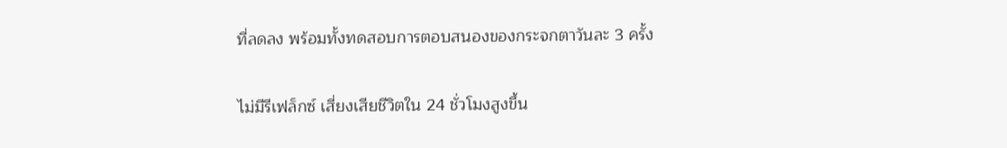ที่ลดลง พร้อมทั้งทดสอบการตอบสนองของกระจกตาวันละ 3 ครั้ง

ไม่มีรีเฟล็กซ์ เสี่ยงเสียชีวิตใน 24 ชั่วโมงสูงขึ้น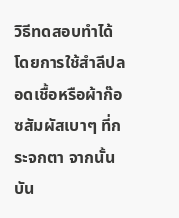วิธีทดสอบทำได้โดยการใช้สำลีปลอดเชื้อหรือผ้าก๊อซสัมผัสเบาๆ ที่กระจกตา จากนั้นบัน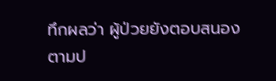ทึกผลว่า ผู้ป่วยยังตอบสนองตามป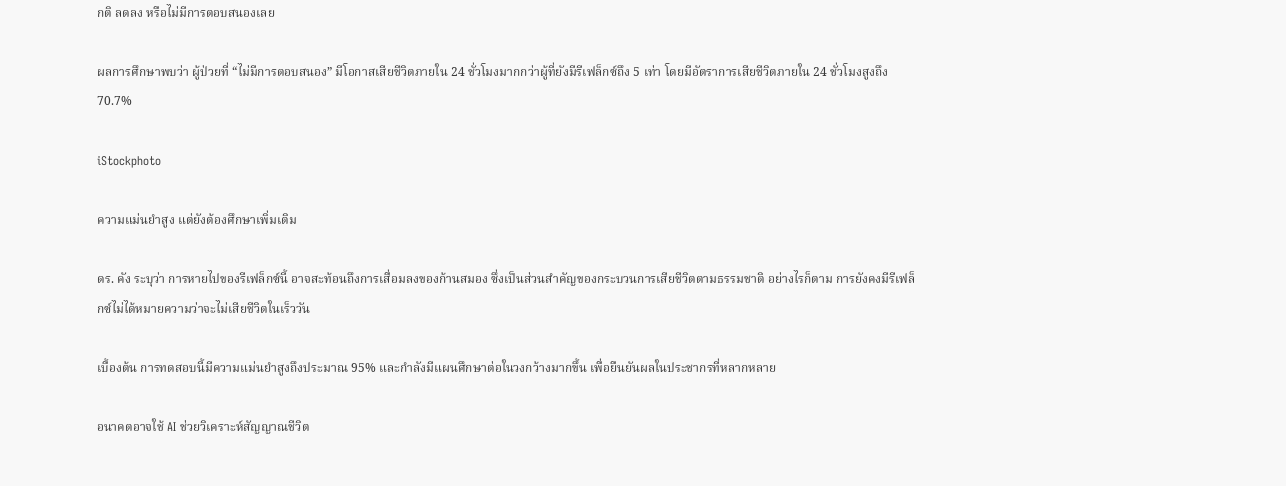กติ ลดลง หรือไม่มีการตอบสนองเลย

ผลการศึกษาพบว่า ผู้ป่วยที่ “ไม่มีการตอบสนอง” มีโอกาสเสียชีวิตภายใน 24 ชั่วโมงมากกว่าผู้ที่ยังมีรีเฟล็กซ์ถึง 5 เท่า โดยมีอัตราการเสียชีวิตภายใน 24 ชั่วโมงสูงถึง 70.7%

iStockphoto

ความแม่นยำสูง แต่ยังต้องศึกษาเพิ่มเติม

ดร. คัง ระบุว่า การหายไปของรีเฟล็กซ์นี้ อาจสะท้อนถึงการเสื่อมลงของก้านสมอง ซึ่งเป็นส่วนสำคัญของกระบวนการเสียชีวิตตามธรรมชาติ อย่างไรก็ตาม การยังคงมีรีเฟล็กซ์ไม่ได้หมายความว่าจะไม่เสียชีวิตในเร็ววัน

เบื้องต้น การทดสอบนี้มีความแม่นยำสูงถึงประมาณ 95% และกำลังมีแผนศึกษาต่อในวงกว้างมากขึ้น เพื่อยืนยันผลในประชากรที่หลากหลาย

อนาคตอาจใช้ AI ช่วยวิเคราะห์สัญญาณชีวิต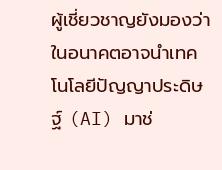ผู้เชี่ยวชาญยังมองว่า ในอนาคตอาจนำเทคโนโลยีปัญญาประดิษฐ์ (AI) มาช่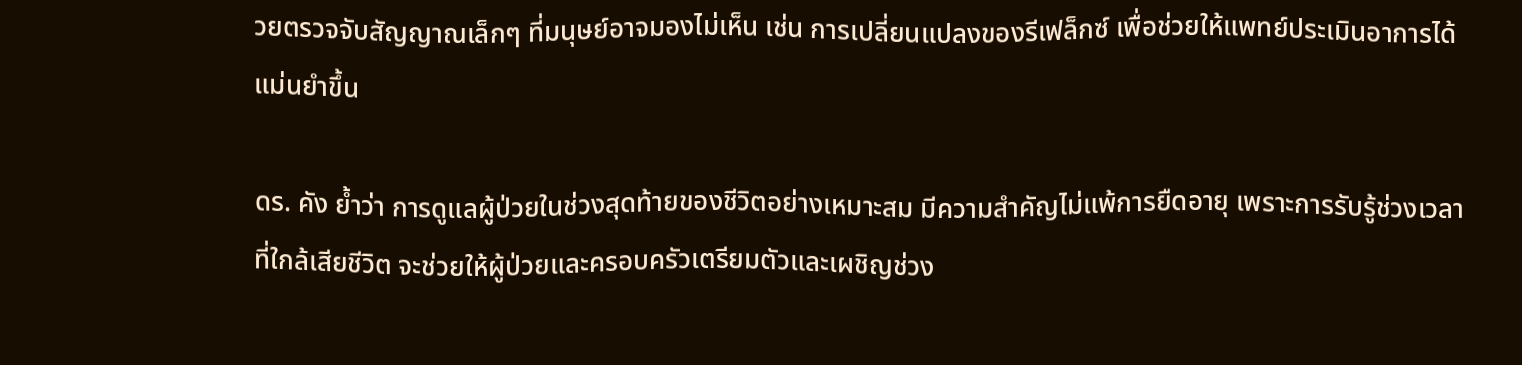วยตรวจจับสัญญาณเล็กๆ ที่มนุษย์อาจมองไม่เห็น เช่น การเปลี่ยนแปลงของรีเฟล็กซ์ เพื่อช่วยให้แพทย์ประเมินอาการได้แม่นยำขึ้น

ดร. คัง ย้ำว่า การดูแลผู้ป่วยในช่วงสุดท้ายของชีวิตอย่างเหมาะสม มีความสำคัญไม่แพ้การยืดอายุ เพราะการรับรู้ช่วงเวลาที่ใกล้เสียชีวิต จะช่วยให้ผู้ป่วยและครอบครัวเตรียมตัวและเผชิญช่วง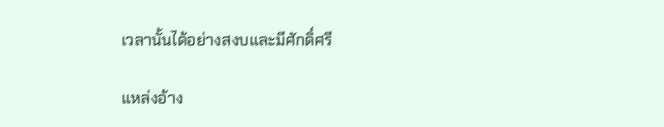เวลานั้นได้อย่างสงบและมีศักดิ์ศรี

แหล่งอ้าง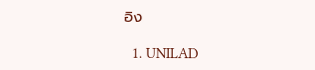อิง

  1. UNILAD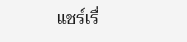แชร์เรื่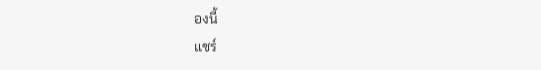องนี้
แชร์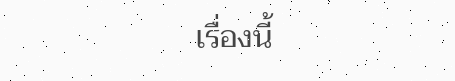เรื่องนี้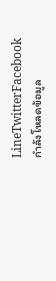LineTwitterFacebook
กำลังโหลดข้อมูล